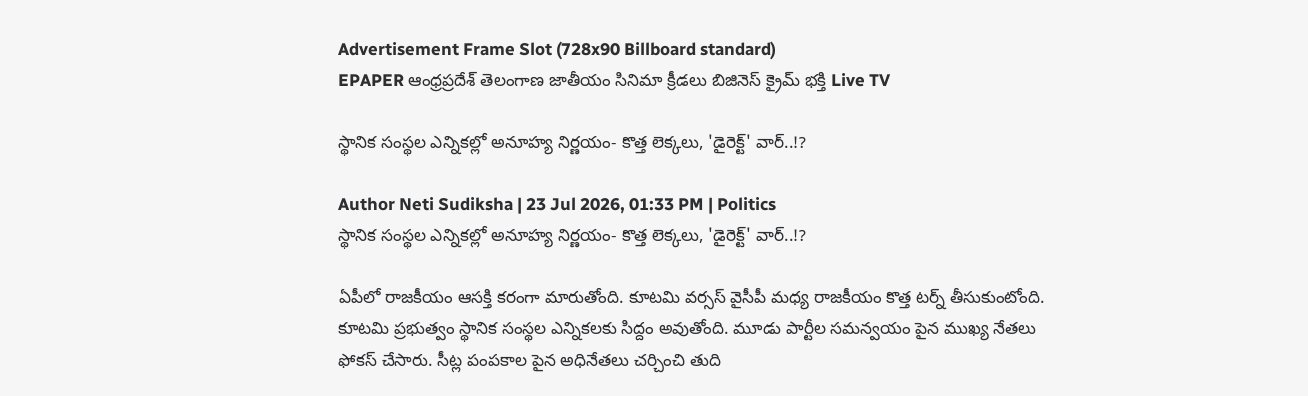Advertisement Frame Slot (728x90 Billboard standard)
EPAPER ఆంధ్రప్రదేశ్ తెలంగాణ జాతీయం సినిమా క్రీడలు బిజినెస్ క్రైమ్ భక్తి Live TV

స్థానిక సంస్థల ఎన్నికల్లో అనూహ్య నిర్ణయం- కొత్త లెక్కలు, 'డైరెక్ట్' వార్..!?

Author Neti Sudiksha | 23 Jul 2026, 01:33 PM | Politics
స్థానిక సంస్థల ఎన్నికల్లో అనూహ్య నిర్ణయం- కొత్త లెక్కలు, 'డైరెక్ట్' వార్..!?

ఏపీలో రాజకీయం ఆసక్తి కరంగా మారుతోంది. కూటమి వర్సస్ వైసీపీ మధ్య రాజకీయం కొత్త టర్న్ తీసుకుంటోంది. కూటమి ప్రభుత్వం స్థానిక సంస్థల ఎన్నికలకు సిద్దం అవుతోంది. మూడు పార్టీల సమన్వయం పైన ముఖ్య నేతలు ఫోకస్ చేసారు. సీట్ల పంపకాల పైన అధినేతలు చర్చించి తుది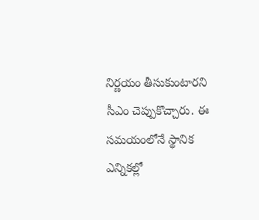నిర్ణయం తీసుకుంటారని సీఎం చెప్పుకొచ్చారు. ఈ సమయంలోనే స్థానిక ఎన్నికల్లో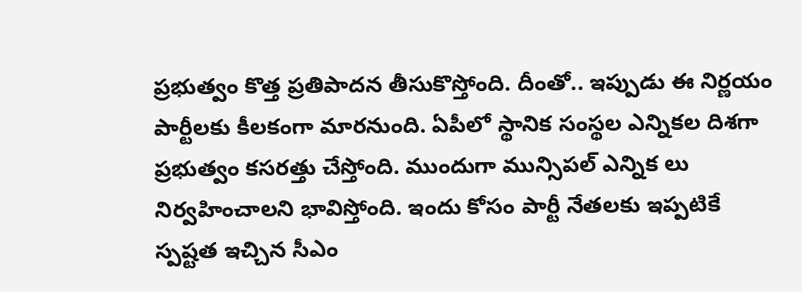ప్రభుత్వం కొత్త ప్రతిపాదన తీసుకొస్తోంది. దీంతో.. ఇప్పుడు ఈ నిర్ణయం పార్టీలకు కీలకంగా మారనుంది. ఏపీలో స్థానిక సంస్థల ఎన్నికల దిశగా ప్రభుత్వం కసరత్తు చేస్తోంది. ముందుగా మున్సిపల్ ఎన్నిక లు నిర్వహించాలని భావిస్తోంది. ఇందు కోసం పార్టీ నేతలకు ఇప్పటికే స్పష్టత ఇచ్చిన సీఎం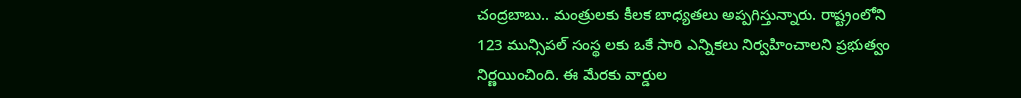చంద్రబాబు.. మంత్రులకు కీలక బాధ్యతలు అప్పగిస్తున్నారు. రాష్ట్రంలోని 123 మున్సిపల్ సంస్థ లకు ఒకే సారి ఎన్నికలు నిర్వహించాలని ప్రభుత్వం నిర్ణయించింది. ఈ మేరకు వార్డుల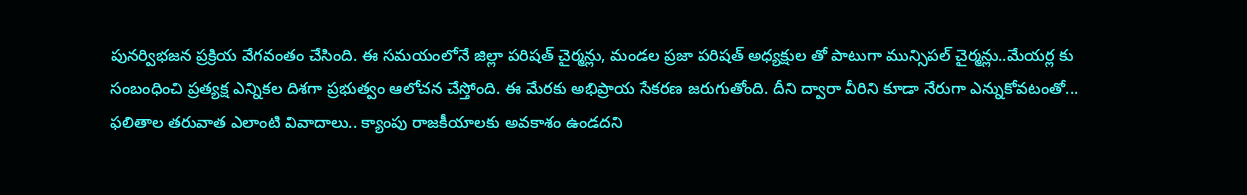పునర్విభజన ప్రక్రియ వేగవంతం చేసింది. ఈ సమయంలోనే జిల్లా పరిషత్ చైర్మన్లు, మండల ప్రజా పరిషత్ అధ్యక్షుల తో పాటుగా మున్సిపల్ చైర్మన్లు..మేయర్ల కు సంబంధించి ప్రత్యక్ష ఎన్నికల దిశగా ప్రభుత్వం ఆలోచన చేస్తోంది. ఈ మేరకు అభిప్రాయ సేకరణ జరుగుతోంది. దీని ద్వారా వీరిని కూడా నేరుగా ఎన్నుకోవటంతో... ఫలితాల తరువాత ఎలాంటి వివాదాలు.. క్యాంపు రాజకీయాలకు అవకాశం ఉండదని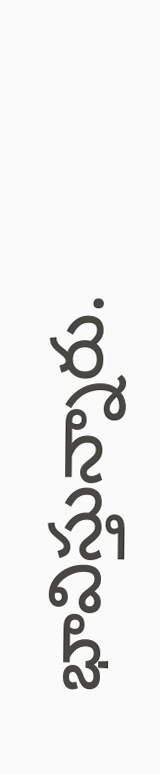భావిస్తున్నారు.